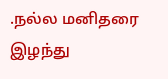.நல்ல மனிதரை இழந்து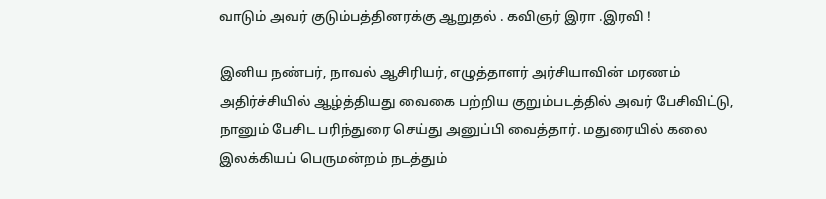வாடும் அவர் குடும்பத்தினரக்கு ஆறுதல் . கவிஞர் இரா .இரவி !

இனிய நண்பர், நாவல் ஆசிரியர், எழுத்தாளர் அர்சியாவின் மரணம் அதிர்ச்சியில் ஆழ்த்தியது வைகை பற்றிய குறும்படத்தில் அவர் பேசிவிட்டு, நானும் பேசிட பரிந்துரை செய்து அனுப்பி வைத்தார். மதுரையில் கலை இலக்கியப் பெருமன்றம் நடத்தும்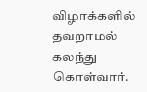விழாக்களில் தவறாமல் கலந்து கொள்வார்.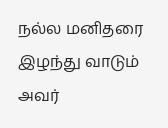நல்ல மனிதரை இழந்து வாடும் அவர்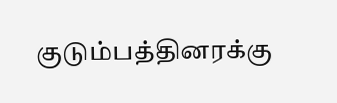குடும்பத்தினரக்கு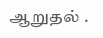ஆறுதல் .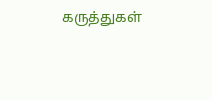கருத்துகள்